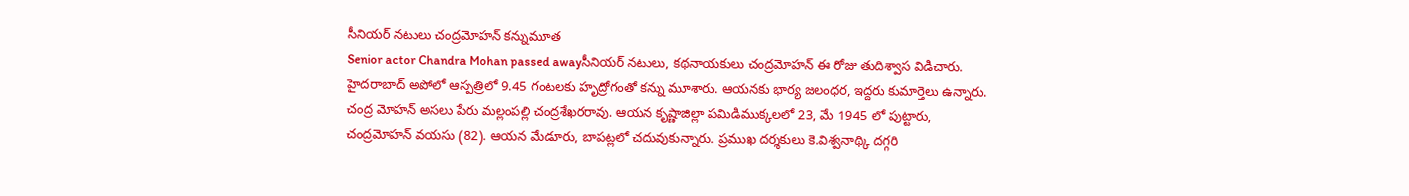సీనియర్ నటులు చంద్రమోహన్ కన్నుమూత
Senior actor Chandra Mohan passed awayసీనియర్ నటులు, కథనాయకులు చంద్రమోహన్ ఈ రోజు తుదిశ్వాస విడిచారు. హైదరాబాద్ అపోలో ఆస్పత్రిలో 9.45 గంటలకు హృద్రోగంతో కన్ను మూశారు. ఆయనకు భార్య జలంధర, ఇద్దరు కుమార్తెలు ఉన్నారు. చంద్ర మోహన్ అసలు పేరు మల్లంపల్లి చంద్రశేఖరరావు. ఆయన కృష్ణాజిల్లా పమిడిముక్కలలో 23, మే 1945 లో పుట్టారు, చంద్రమోహన్ వయసు (82). ఆయన మేడూరు, బాపట్లలో చదువుకున్నారు. ప్రముఖ దర్శకులు కె.విశ్వనాథ్కి దగ్గరి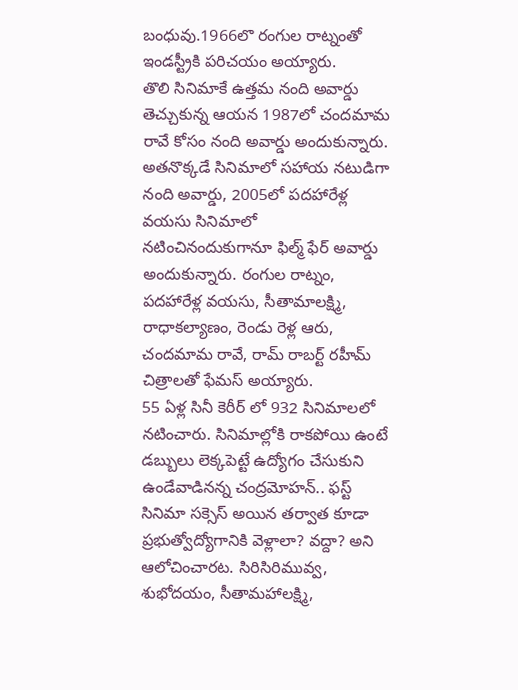బంధువు.1966లొ రంగుల రాట్నంతో ఇండస్ట్రీకి పరిచయం అయ్యారు.
తొలి సినిమాకే ఉత్తమ నంది అవార్డు తెచ్చుకున్న ఆయన 1987లో చందమామ రావే కోసం నంది అవార్డు అందుకున్నారు. అతనొక్కడే సినిమాలో సహాయ నటుడిగా నంది అవార్డు, 2005లో పదహారేళ్ల వయసు సినిమాలో నటించినందుకుగానూ ఫిల్మ్ ఫేర్ అవార్డు అందుకున్నారు. రంగుల రాట్నం, పదహారేళ్ల వయసు, సీతామాలక్ష్మి, రాధాకల్యాణం, రెండు రెళ్ల ఆరు, చందమామ రావే, రామ్ రాబర్ట్ రహీమ్ చిత్రాలతో ఫేమస్ అయ్యారు.
55 ఏళ్ల సినీ కెరీర్ లో 932 సినిమాలలో నటించారు. సినిమాల్లోకి రాకపోయి ఉంటే డబ్బులు లెక్కపెట్టే ఉద్యోగం చేసుకుని ఉండేవాడినన్న చంద్రమోహన్.. ఫస్ట్ సినిమా సక్సెస్ అయిన తర్వాత కూడా ప్రభుత్వోద్యోగానికి వెళ్లాలా? వద్దా? అని ఆలోచించారట. సిరిసిరిమువ్వ, శుభోదయం, సీతామహాలక్ష్మి,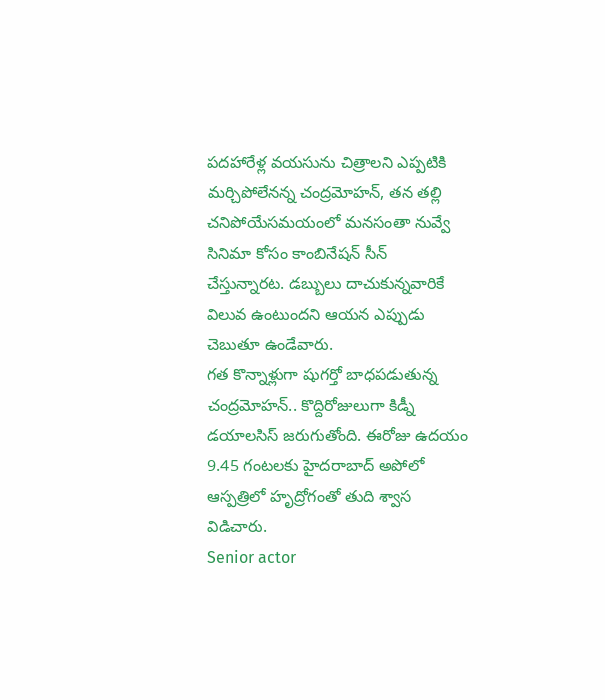పదహారేళ్ల వయసును చిత్రాలని ఎప్పటికి మర్చిపోలేనన్న చంద్రమోహన్, తన తల్లి చనిపోయేసమయంలో మనసంతా నువ్వే సినిమా కోసం కాంబినేషన్ సీన్ చేస్తున్నారట. డబ్బులు దాచుకున్నవారికే విలువ ఉంటుందని ఆయన ఎప్పుడు చెబుతూ ఉండేవారు.
గత కొన్నాళ్లుగా షుగర్తో బాధపడుతున్న చంద్రమోహన్.. కొద్దిరోజులుగా కిడ్నీ డయాలసిస్ జరుగుతోంది. ఈరోజు ఉదయం 9.45 గంటలకు హైదరాబాద్ అపోలో ఆస్పత్రిలో హృద్రోగంతో తుది శ్వాస విడిచారు.
Senior actor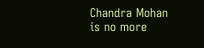Chandra Mohan is no more